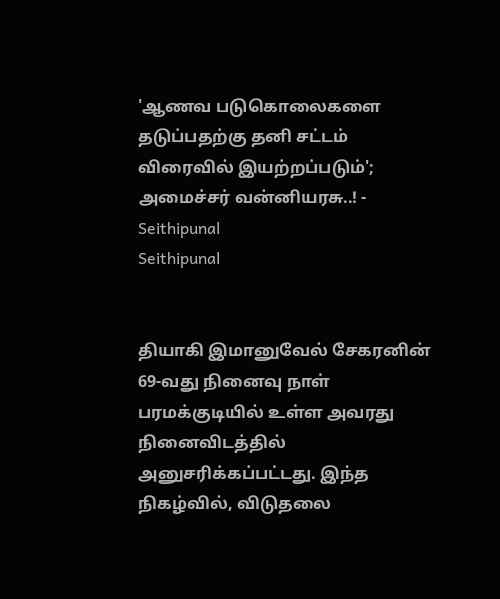'ஆணவ படுகொலைகளை தடுப்பதற்கு தனி சட்டம் விரைவில் இயற்றப்படும்'; அமைச்சர் வன்னியரசு..! - Seithipunal
Seithipunal


தியாகி இமானுவேல் சேகரனின் 69-வது நினைவு நாள் பரமக்குடியில் உள்ள அவரது நினைவிடத்தில் அனுசரிக்கப்பட்டது. இந்த நிகழ்வில், விடுதலை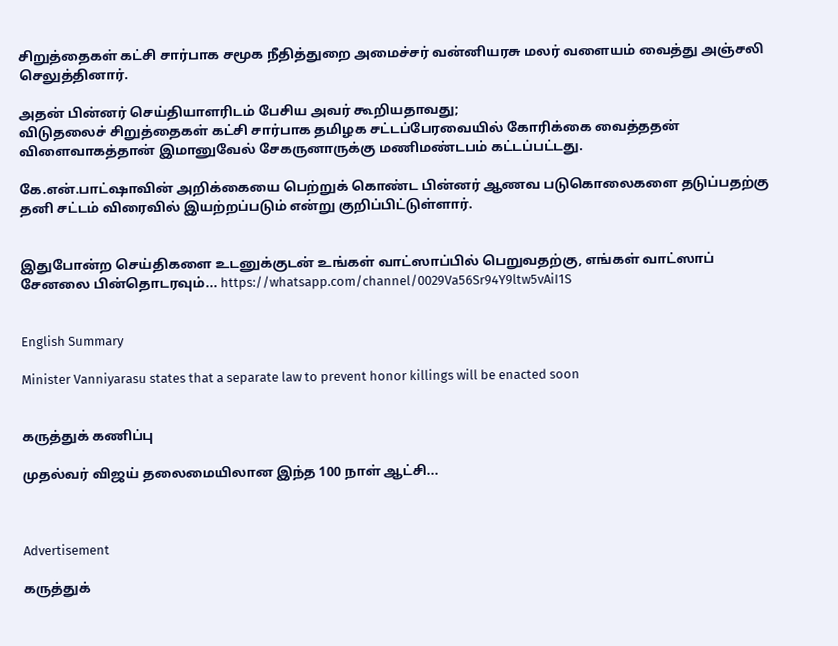சிறுத்தைகள் கட்சி சார்பாக சமூக நீதித்துறை அமைச்சர் வன்னியரசு மலர் வளையம் வைத்து அஞ்சலி செலுத்தினார்.

அதன் பின்னர் செய்தியாளரிடம் பேசிய அவர் கூறியதாவது;
விடுதலைச் சிறுத்தைகள் கட்சி சார்பாக தமிழக சட்டப்பேரவையில் கோரிக்கை வைத்ததன் விளைவாகத்தான் இமானுவேல் சேகருனாருக்கு மணிமண்டபம் கட்டப்பட்டது.

கே.என்.பாட்ஷாவின் அறிக்கையை பெற்றுக் கொண்ட பின்னர் ஆணவ படுகொலைகளை தடுப்பதற்கு தனி சட்டம் விரைவில் இயற்றப்படும் என்று குறிப்பிட்டுள்ளார்.


இதுபோன்ற செய்திகளை உடனுக்குடன் உங்கள் வாட்ஸாப்பில் பெறுவதற்கு, எங்கள் வாட்ஸாப் சேனலை பின்தொடரவும்... https://whatsapp.com/channel/0029Va56Sr94Y9ltw5vAiI1S


English Summary

Minister Vanniyarasu states that a separate law to prevent honor killings will be enacted soon


கருத்துக் கணிப்பு

முதல்வர் விஜய் தலைமையிலான இந்த 100 நாள் ஆட்சி...



Advertisement

கருத்துக்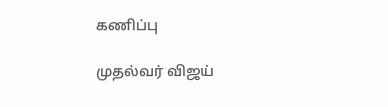கணிப்பு

முதல்வர் விஜய்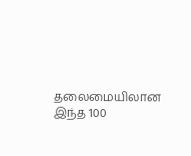தலைமையிலான இந்த 100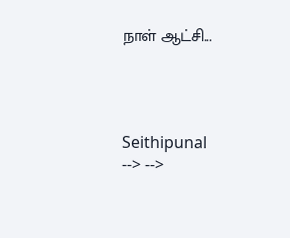நாள் ஆட்சி...




Seithipunal
--> -->